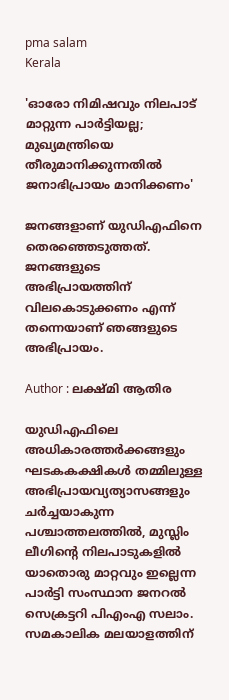pma salam
Kerala

'ഓരോ നിമിഷവും നിലപാട് മാറ്റുന്ന പാര്‍ട്ടിയല്ല; മുഖ്യമന്ത്രിയെ തീരുമാനിക്കുന്നതില്‍ ജനാഭിപ്രായം മാനിക്കണം'

ജനങ്ങളാണ് യുഡിഎഫിനെ തെരഞ്ഞെടുത്തത്. ജനങ്ങളുടെ അഭിപ്രായത്തിന് വിലകൊടുക്കണം എന്ന് തന്നെയാണ് ഞങ്ങളുടെ അഭിപ്രായം.

Author : ലക്ഷ്മി ആതിര

യുഡിഎഫിലെ അധികാരത്തര്‍ക്കങ്ങളും ഘടകകക്ഷികള്‍ തമ്മിലുള്ള അഭിപ്രായവ്യത്യാസങ്ങളും ചര്‍ച്ചയാകുന്ന പശ്ചാത്തലത്തില്‍, മുസ്ലിം ലീഗിന്റെ നിലപാടുകളില്‍ യാതൊരു മാറ്റവും ഇല്ലെന്ന പാര്‍ട്ടി സംസ്ഥാന ജനറല്‍ സെക്രട്ടറി പിഎംഎ സലാം. സമകാലിക മലയാളത്തിന്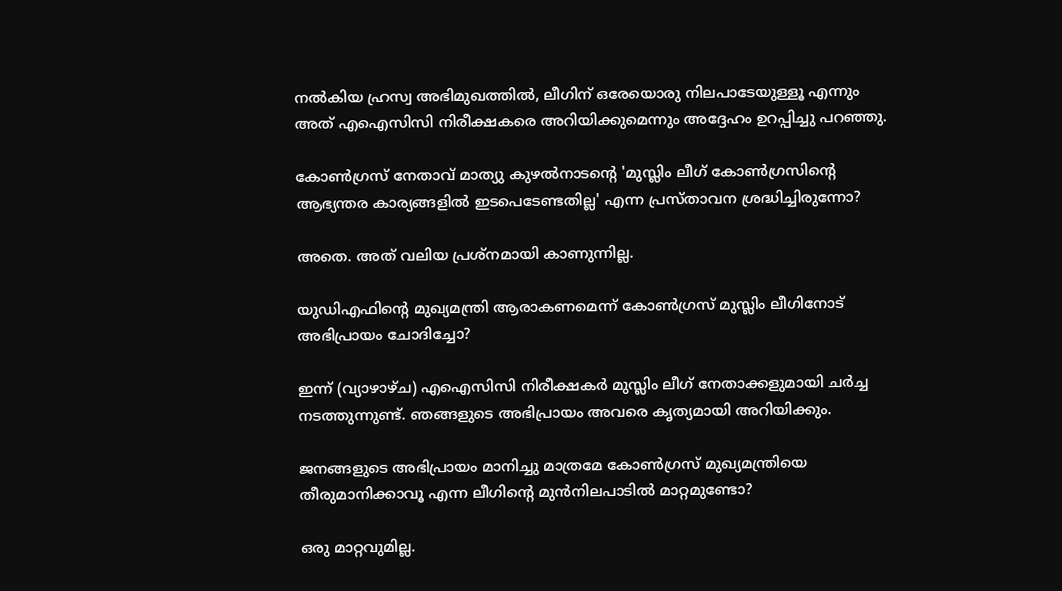നല്‍കിയ ഹ്രസ്വ അഭിമുഖത്തില്‍, ലീഗിന് ഒരേയൊരു നിലപാടേയുള്ളൂ എന്നും അത് എഐസിസി നിരീക്ഷകരെ അറിയിക്കുമെന്നും അദ്ദേഹം ഉറപ്പിച്ചു പറഞ്ഞു.

കോണ്‍ഗ്രസ് നേതാവ് മാത്യു കുഴല്‍നാടന്റെ 'മുസ്ലിം ലീഗ് കോണ്‍ഗ്രസിന്റെ ആഭ്യന്തര കാര്യങ്ങളില്‍ ഇടപെടേണ്ടതില്ല' എന്ന പ്രസ്താവന ശ്രദ്ധിച്ചിരുന്നോ?

അതെ. അത് വലിയ പ്രശ്‌നമായി കാണുന്നില്ല.

യുഡിഎഫിന്റെ മുഖ്യമന്ത്രി ആരാകണമെന്ന് കോണ്‍ഗ്രസ് മുസ്ലിം ലീഗിനോട് അഭിപ്രായം ചോദിച്ചോ?

ഇന്ന് (വ്യാഴാഴ്ച) എഐസിസി നിരീക്ഷകര്‍ മുസ്ലിം ലീഗ് നേതാക്കളുമായി ചര്‍ച്ച നടത്തുന്നുണ്ട്. ഞങ്ങളുടെ അഭിപ്രായം അവരെ കൃത്യമായി അറിയിക്കും.

ജനങ്ങളുടെ അഭിപ്രായം മാനിച്ചു മാത്രമേ കോണ്‍ഗ്രസ് മുഖ്യമന്ത്രിയെ തീരുമാനിക്കാവൂ എന്ന ലീഗിന്റെ മുന്‍നിലപാടില്‍ മാറ്റമുണ്ടോ?

ഒരു മാറ്റവുമില്ല.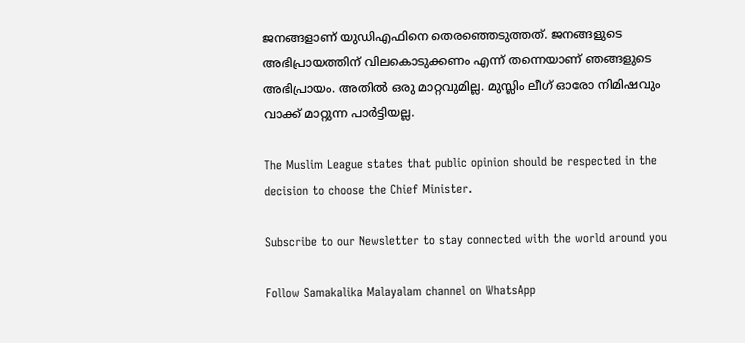ജനങ്ങളാണ് യുഡിഎഫിനെ തെരഞ്ഞെടുത്തത്. ജനങ്ങളുടെ അഭിപ്രായത്തിന് വിലകൊടുക്കണം എന്ന് തന്നെയാണ് ഞങ്ങളുടെ അഭിപ്രായം. അതില്‍ ഒരു മാറ്റവുമില്ല. മുസ്ലിം ലീഗ് ഓരോ നിമിഷവും വാക്ക് മാറ്റുന്ന പാര്‍ട്ടിയല്ല.

The Muslim League states that public opinion should be respected in the decision to choose the Chief Minister.

Subscribe to our Newsletter to stay connected with the world around you

Follow Samakalika Malayalam channel on WhatsApp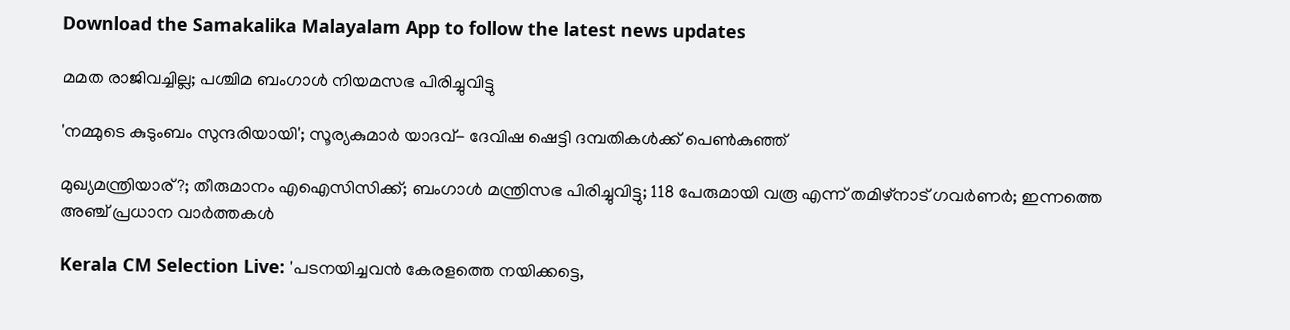Download the Samakalika Malayalam App to follow the latest news updates

മമത രാജിവച്ചില്ല; പശ്ചിമ ബംഗാള്‍ നിയമസഭ പിരിച്ചുവിട്ടു

'നമ്മുടെ കുടുംബം സുന്ദരിയായി'; സൂര്യകുമാര്‍ യാദവ്- ദേവിഷ ഷെട്ടി ദമ്പതികള്‍ക്ക് പെണ്‍കുഞ്ഞ്

മുഖ്യമന്ത്രിയാര്?; തീരുമാനം എഐസിസിക്ക്; ബംഗാള്‍ മന്ത്രിസഭ പിരിച്ചുവിട്ടു; 118 പേരുമായി വരൂ എന്ന് തമിഴ്‌നാട് ഗവര്‍ണര്‍; ഇന്നത്തെ അഞ്ച് പ്രധാന വാര്‍ത്തകള്‍

Kerala CM Selection Live: 'പടനയിച്ചവൻ കേരളത്തെ നയിക്കട്ടെ,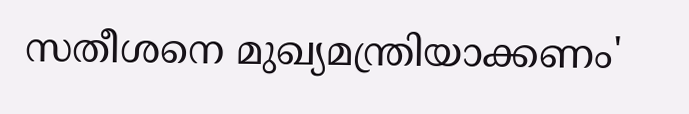സതീശനെ മുഖ്യമന്ത്രിയാക്കണം'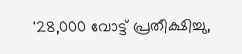'28,000 വോട്ട് പ്രതീക്ഷിച്ചു,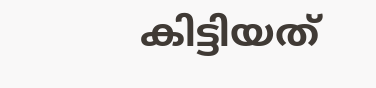കിട്ടിയത്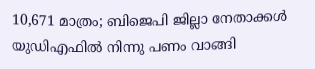10,671 മാത്രം; ബിജെപി ജില്ലാ നേതാക്കൾ യുഡിഎഫിൽ നിന്നു പണം വാങ്ങി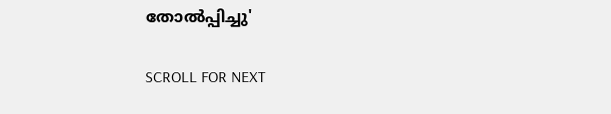തോൽപ്പിച്ചു'

SCROLL FOR NEXT